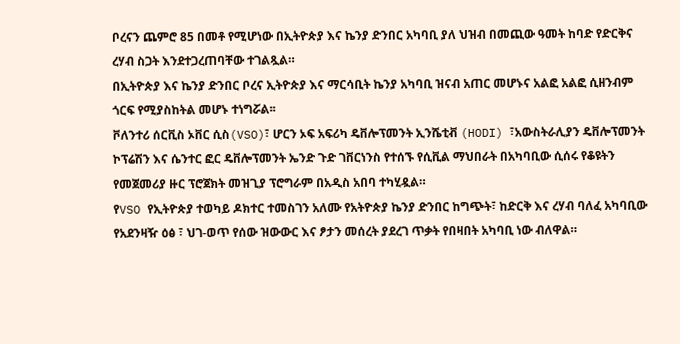ቦረናን ጨምሮ 85 በመቶ የሚሆነው በኢትዮጵያ እና ኬንያ ድንበር አካባቢ ያለ ህዝብ በመጪው ዓመት ከባድ የድርቅና ረሃብ ስጋት እንደተጋረጠባቸው ተገልጿል።
በኢትዮጵያ እና ኬንያ ድንበር ቦረና ኢትዮጵያ እና ማርሳቢት ኬንያ አካባቢ ዝናብ አጠር መሆኑና አልፎ አልፎ ሲዘንብም ጎርፍ የሚያስከትል መሆኑ ተነግሯል፡፡
ቮለንተሪ ሰርቪስ ኦቨር ሲስ(VSO)፣ ሆርን ኦፍ አፍሪካ ዴቨሎፕመንት ኢንሼቲቭ (HODI) ፣አውስትራሊያን ዴቨሎፕመንት ኮፕሬሽን እና ሴንተር ፎር ዴቨሎፕመንት ኤንድ ጉድ ገቨርነንስ የተሰኙ የሲቪል ማህበራት በአካባቢው ሲሰሩ የቆዩትን የመጀመሪያ ዙር ፕሮጀክት መዝጊያ ፕሮግራም በአዲስ አበባ ተካሂዷል።
የVSO የኢትዮጵያ ተወካይ ዶክተር ተመስገን አለሙ የአትዮጵያ ኬንያ ድንበር ከግጭት፣ ከድርቅ እና ረሃብ ባለፈ አካባቢው የአደንዛዥ ዕፅ ፣ ህገ-ወጥ የሰው ዝውውር እና ፆታን መሰረት ያደረገ ጥቃት የበዛበት አካባቢ ነው ብለዋል።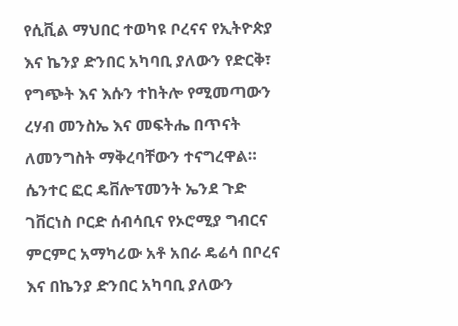የሲቪል ማህበር ተወካዩ ቦረናና የኢትዮጵያ እና ኬንያ ድንበር አካባቢ ያለውን የድርቅ፣ የግጭት እና እሱን ተከትሎ የሚመጣውን ረሃብ መንስኤ እና መፍትሔ በጥናት ለመንግስት ማቅረባቸውን ተናግረዋል።
ሴንተር ፎር ዴቨሎፕመንት ኤንደ ጉድ ገቨርነስ ቦርድ ሰብሳቢና የኦሮሚያ ግብርና ምርምር አማካሪው አቶ አበራ ዴሬሳ በቦረና እና በኬንያ ድንበር አካባቢ ያለውን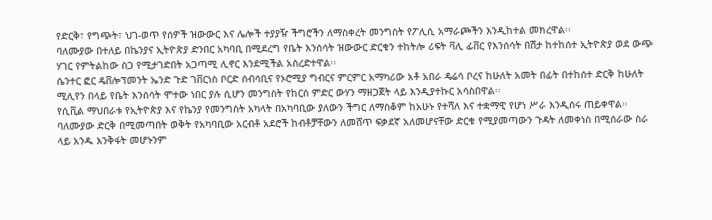የድርቅ፣ የግጭት፣ ህገ-ወጥ የሰዎች ዝውውር እና ሌሎች ተያያዥ ችግሮችን ለማስቀረት መንግስት የፖሊሲ አማራጮችን እንዲከተል መክረዋል፡፡
ባለሙያው በተለይ በኬንያና ኢትዮጵያ ድንበር አካባቢ በሚደረግ የቤት እንሰሳት ዝውውር ድርቁን ተከትሎ ሪፍት ቫሊ ፊቨር የእንሰሳት በሽታ ከተከሰተ ኢትዮጵያ ወደ ውጭ ሃገር የምትልከው ስጋ የሚታገድበት አጋጣሚ ሊኖር እንደሚችል አስረድተዋል፡፡
ሴንተር ፎር ዴቨሎፕመንት ኤንድ ጉድ ገቨርነስ ቦርድ ሰብሳቢና የኦሮሚያ ግብርና ምርምር አማካሪው አቶ አበራ ዴሬሳ ቦረና ከሁለት አመት በፊት በተከሰተ ድርቅ ከሁለት ሚሊየን በላይ የቤት እንሰሳት ሞተው ነበር ያሉ ሲሆን መንግስት የከርሰ ምድር ውሃን ማዘጋጀት ላይ እንዲያተኩር አሳስበዋል፡፡
የሲቪል ማህበራቱ የኢትዮጵያ እና የኬንያ የመንግስት አካላት በአካባቢው ያለውን ችግር ለማስቆም ከአሁኑ የተሻለ እና ተቋማዊ የሆነ ሥራ እንዲሰሩ ጠይቀዋል።
ባለሙያው ድርቅ በሚመጣበት ወቅት የአካባቢው አርብቶ አደሮች ከብቶቻቸውን ለመሸጥ ፍቃደኛ አለመሆናቸው ድርቁ የሚያመጣውን ጉዳት ለመቀነስ በሚሰራው ስራ ላይ አንዱ እንቅፋት መሆኑንም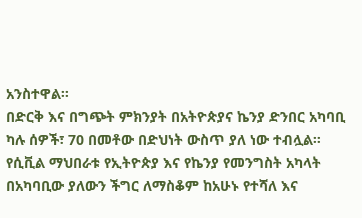አንስተዋል፡፡
በድርቅ እና በግጭት ምክንያት በአትዮጵያና ኬንያ ድንበር አካባቢ ካሉ ሰዎች፣ 70 በመቶው በድህነት ውስጥ ያለ ነው ተብሏል።
የሲቪል ማህበራቱ የኢትዮጵያ እና የኬንያ የመንግስት አካላት በአካባቢው ያለውን ችግር ለማስቆም ከአሁኑ የተሻለ እና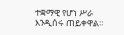ተቋማዊ የሆነ ሥራ እንዲሰሩ ጠይቀዋል።